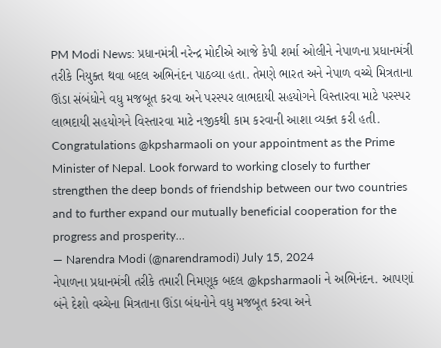PM Modi News: પ્રધાનમંત્રી નરેન્દ્ર મોદીએ આજે કેપી શર્મા ઓલીને નેપાળના પ્રધાનમંત્રી તરીકે નિયુક્ત થવા બદલ અભિનંદન પાઠવ્યા હતા. તેમણે ભારત અને નેપાળ વચ્ચે મિત્રતાના ઊંડા સંબંધોને વધુ મજબૂત કરવા અને પરસ્પર લાભદાયી સહયોગને વિસ્તારવા માટે પરસ્પર લાભદાયી સહયોગને વિસ્તારવા માટે નજીકથી કામ કરવાની આશા વ્યક્ત કરી હતી.
Congratulations @kpsharmaoli on your appointment as the Prime Minister of Nepal. Look forward to working closely to further strengthen the deep bonds of friendship between our two countries and to further expand our mutually beneficial cooperation for the progress and prosperity…
— Narendra Modi (@narendramodi) July 15, 2024
નેપાળના પ્રધાનમંત્રી તરીકે તમારી નિમણૂક બદલ @kpsharmaoli ને અભિનંદન. આપણાં બંને દેશો વચ્ચેના મિત્રતાના ઊંડા બંધનોને વધુ મજબૂત કરવા અને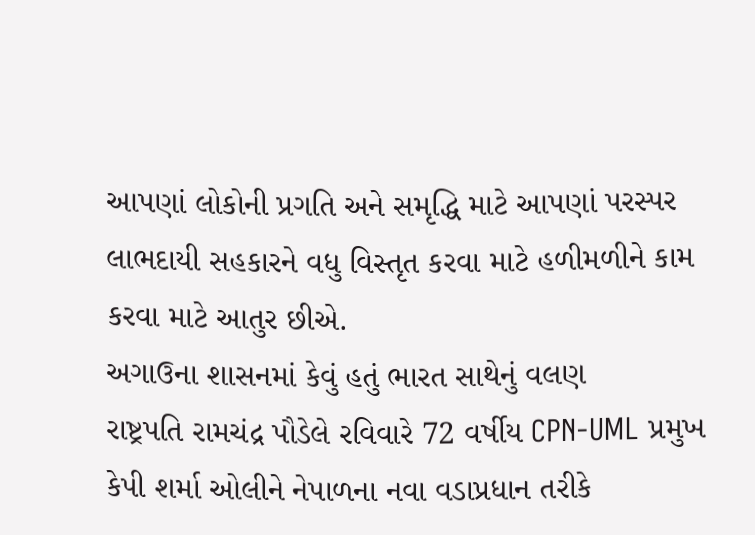આપણાં લોકોની પ્રગતિ અને સમૃદ્ધિ માટે આપણાં પરસ્પર લાભદાયી સહકારને વધુ વિસ્તૃત કરવા માટે હળીમળીને કામ કરવા માટે આતુર છીએ.
અગાઉના શાસનમાં કેવું હતું ભારત સાથેનું વલણ
રાષ્ટ્રપતિ રામચંદ્ર પૌડેલે રવિવારે 72 વર્ષીય CPN-UML પ્રમુખ કેપી શર્મા ઓલીને નેપાળના નવા વડાપ્રધાન તરીકે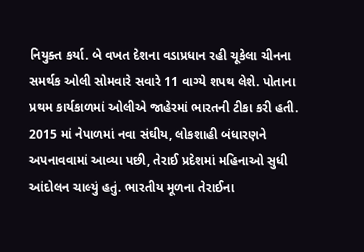નિયુક્ત કર્યા. બે વખત દેશના વડાપ્રધાન રહી ચૂકેલા ચીનના સમર્થક ઓલી સોમવારે સવારે 11 વાગ્યે શપથ લેશે. પોતાના પ્રથમ કાર્યકાળમાં ઓલીએ જાહેરમાં ભારતની ટીકા કરી હતી. 2015 માં નેપાળમાં નવા સંઘીય, લોકશાહી બંધારણને અપનાવવામાં આવ્યા પછી, તેરાઈ પ્રદેશમાં મહિનાઓ સુધી આંદોલન ચાલ્યું હતું. ભારતીય મૂળના તેરાઈના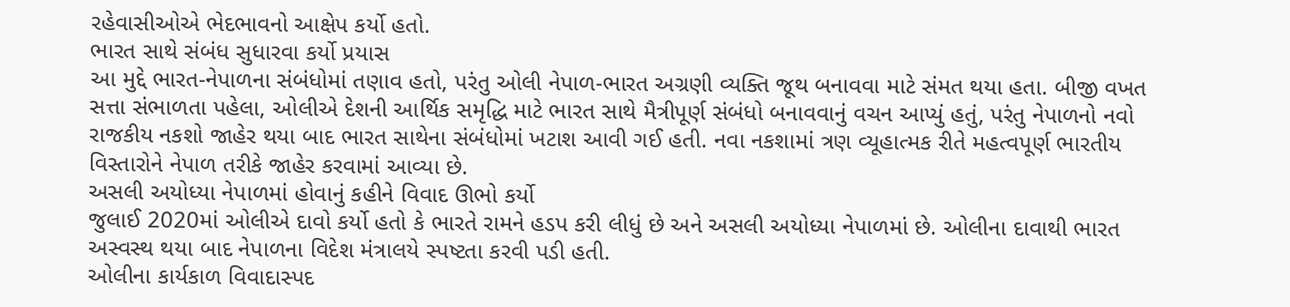રહેવાસીઓએ ભેદભાવનો આક્ષેપ કર્યો હતો.
ભારત સાથે સંબંધ સુધારવા કર્યો પ્રયાસ
આ મુદ્દે ભારત-નેપાળના સંબંધોમાં તણાવ હતો, પરંતુ ઓલી નેપાળ-ભારત અગ્રણી વ્યક્તિ જૂથ બનાવવા માટે સંમત થયા હતા. બીજી વખત સત્તા સંભાળતા પહેલા, ઓલીએ દેશની આર્થિક સમૃદ્ધિ માટે ભારત સાથે મૈત્રીપૂર્ણ સંબંધો બનાવવાનું વચન આપ્યું હતું, પરંતુ નેપાળનો નવો રાજકીય નકશો જાહેર થયા બાદ ભારત સાથેના સંબંધોમાં ખટાશ આવી ગઈ હતી. નવા નકશામાં ત્રણ વ્યૂહાત્મક રીતે મહત્વપૂર્ણ ભારતીય વિસ્તારોને નેપાળ તરીકે જાહેર કરવામાં આવ્યા છે.
અસલી અયોધ્યા નેપાળમાં હોવાનું કહીને વિવાદ ઊભો કર્યો
જુલાઈ 2020માં ઓલીએ દાવો કર્યો હતો કે ભારતે રામને હડપ કરી લીધું છે અને અસલી અયોધ્યા નેપાળમાં છે. ઓલીના દાવાથી ભારત અસ્વસ્થ થયા બાદ નેપાળના વિદેશ મંત્રાલયે સ્પષ્ટતા કરવી પડી હતી.
ઓલીના કાર્યકાળ વિવાદાસ્પદ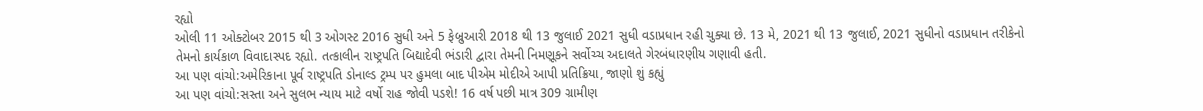રહ્યો
ઓલી 11 ઓક્ટોબર 2015 થી 3 ઓગસ્ટ 2016 સુધી અને 5 ફેબ્રુઆરી 2018 થી 13 જુલાઈ 2021 સુધી વડાપ્રધાન રહી ચુક્યા છે. 13 મે, 2021 થી 13 જુલાઈ, 2021 સુધીનો વડાપ્રધાન તરીકેનો તેમનો કાર્યકાળ વિવાદાસ્પદ રહ્યો. તત્કાલીન રાષ્ટ્રપતિ બિદ્યાદેવી ભંડારી દ્વારા તેમની નિમણૂકને સર્વોચ્ચ અદાલતે ગેરબંધારણીય ગણાવી હતી.
આ પણ વાંચો:અમેરિકાના પૂર્વ રાષ્ટ્રપતિ ડોનાલ્ડ ટ્રમ્પ પર હુમલા બાદ પીએમ મોદીએ આપી પ્રતિક્રિયા, જાણો શું કહ્યું
આ પણ વાંચો:સસ્તા અને સુલભ ન્યાય માટે વર્ષો રાહ જોવી પડશે! 16 વર્ષ પછી માત્ર 309 ગ્રામીણ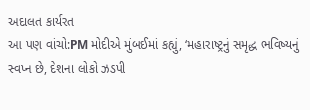અદાલત કાર્યરત
આ પણ વાંચો:PM મોદીએ મુંબઈમાં કહ્યું, ‘મહારાષ્ટ્રનું સમૃદ્ધ ભવિષ્યનું સ્વપ્ન છે, દેશના લોકો ઝડપી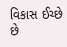વિકાસ ઈચ્છે છે